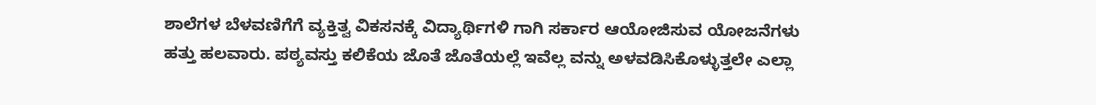ಶಾಲೆಗಳ ಬೆಳವಣಿಗೆಗೆ ವ್ಯಕ್ತಿತ್ವ ವಿಕಸನಕ್ಕೆ ವಿದ್ಯಾರ್ಥಿಗಳಿ ಗಾಗಿ ಸರ್ಕಾರ ಆಯೋಜಿಸುವ ಯೋಜನೆಗಳು ಹತ್ತು ಹಲವಾರು. ಪಠ್ಯವಸ್ತು ಕಲಿಕೆಯ ಜೊತೆ ಜೊತೆಯಲ್ಲೆ ಇವೆಲ್ಲ ವನ್ನು ಅಳವಡಿಸಿಕೊಳ್ಳುತ್ತಲೇ ಎಲ್ಲಾ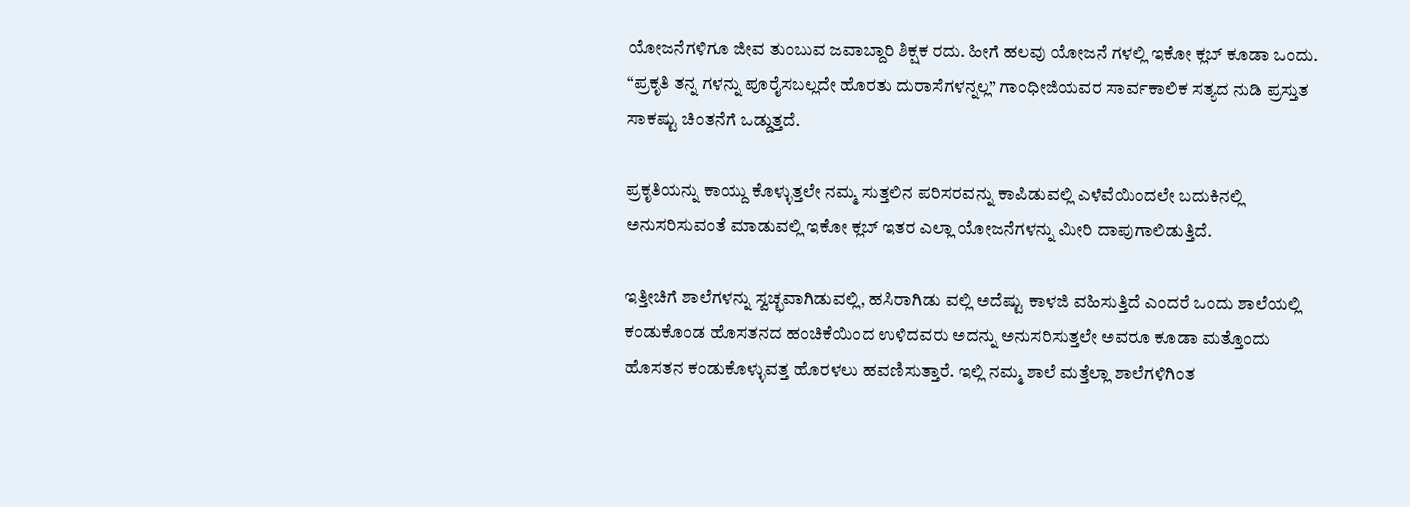ಯೋಜನೆಗಳಿಗೂ ಜೀವ ತುಂಬುವ ಜವಾಬ್ದಾರಿ ಶಿಕ್ಷಕ ರದು. ಹೀಗೆ ಹಲವು ಯೋಜನೆ ಗಳಲ್ಲಿ ಇಕೋ ಕ್ಲಬ್ ಕೂಡಾ ಒಂದು. “ಪ್ರಕೃತಿ ತನ್ನ ಗಳನ್ನು ಪೂರೈಸಬಲ್ಲದೇ ಹೊರತು ದುರಾಸೆಗಳನ್ನಲ್ಲ” ಗಾಂಧೀಜಿಯವರ ಸಾರ್ವಕಾಲಿಕ ಸತ್ಯದ ನುಡಿ ಪ್ರಸ್ತುತ ಸಾಕಷ್ಟು ಚಿಂತನೆಗೆ ಒಡ್ಡುತ್ತದೆ.

ಪ್ರಕೃತಿಯನ್ನು ಕಾಯ್ದು ಕೊಳ್ಳುತ್ತಲೇ ನಮ್ಮ ಸುತ್ತಲಿನ ಪರಿಸರವನ್ನು ಕಾಪಿಡುವಲ್ಲಿ ಎಳೆವೆಯಿಂದಲೇ ಬದುಕಿನಲ್ಲಿ ಅನುಸರಿಸುವಂತೆ ಮಾಡುವಲ್ಲಿ ಇಕೋ ಕ್ಲಬ್ ಇತರ ಎಲ್ಲಾ ಯೋಜನೆಗಳನ್ನು ಮೀರಿ ದಾಪುಗಾಲಿಡುತ್ತಿದೆ.

ಇತ್ತೀಚಿಗೆ ಶಾಲೆಗಳನ್ನು ಸ್ವಚ್ಛವಾಗಿಡುವಲ್ಲಿ, ಹಸಿರಾಗಿಡು ವಲ್ಲಿ ಅದೆಷ್ಟು ಕಾಳಜಿ ವಹಿಸುತ್ತಿದೆ ಎಂದರೆ ಒಂದು ಶಾಲೆಯಲ್ಲಿ ಕಂಡುಕೊಂಡ ಹೊಸತನದ ಹಂಚಿಕೆಯಿಂದ ಉಳಿದವರು ಅದನ್ನು ಅನುಸರಿಸುತ್ತಲೇ ಅವರೂ ಕೂಡಾ ಮತ್ತೊಂದು ಹೊಸತನ ಕಂಡುಕೊಳ್ಳುವತ್ತ ಹೊರಳಲು ಹವಣಿಸುತ್ತಾರೆ. ಇಲ್ಲಿ ನಮ್ಮ ಶಾಲೆ ಮತ್ತೆಲ್ಲಾ ಶಾಲೆಗಳಿಗಿಂತ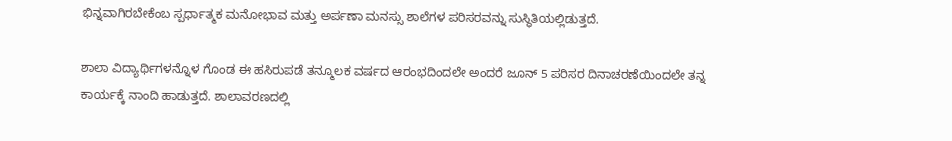ಭಿನ್ನವಾಗಿರಬೇಕೆಂಬ ಸ್ಪರ್ಧಾತ್ಮಕ ಮನೋಭಾವ ಮತ್ತು ಅರ್ಪಣಾ ಮನಸ್ಸು ಶಾಲೆಗಳ ಪರಿಸರವನ್ನು ಸುಸ್ಥಿತಿಯಲ್ಲಿಡುತ್ತದೆ.

ಶಾಲಾ ವಿದ್ಯಾರ್ಥಿಗಳನ್ನೊಳ ಗೊಂಡ ಈ ಹಸಿರುಪಡೆ ತನ್ಮೂಲಕ ವರ್ಷದ ಆರಂಭದಿಂದಲೇ ಅಂದರೆ ಜೂನ್ 5 ಪರಿಸರ ದಿನಾಚರಣೆಯಿಂದಲೇ ತನ್ನ ಕಾರ್ಯಕ್ಕೆ ನಾಂದಿ ಹಾಡುತ್ತದೆ. ಶಾಲಾವರಣದಲ್ಲಿ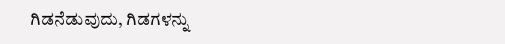ಗಿಡನೆಡುವುದು, ಗಿಡಗಳನ್ನು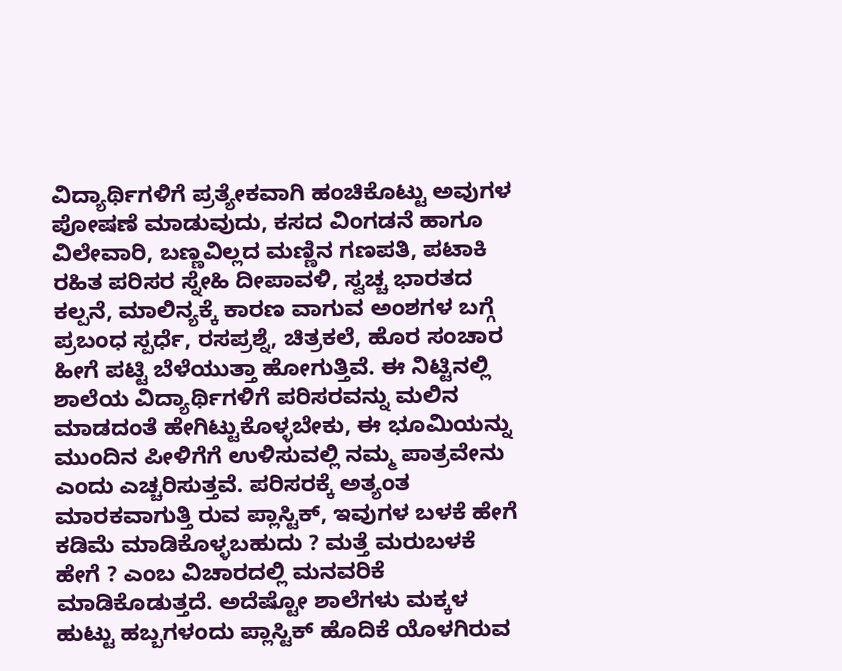ವಿದ್ಯಾರ್ಥಿಗಳಿಗೆ ಪ್ರತ್ಯೇಕವಾಗಿ ಹಂಚಿಕೊಟ್ಟು ಅವುಗಳ ಪೋಷಣೆ ಮಾಡುವುದು, ಕಸದ ವಿಂಗಡನೆ ಹಾಗೂ ವಿಲೇವಾರಿ, ಬಣ್ಣವಿಲ್ಲದ ಮಣ್ಣಿನ ಗಣಪತಿ, ಪಟಾಕಿ ರಹಿತ ಪರಿಸರ ಸ್ನೇಹಿ ದೀಪಾವಳಿ, ಸ್ವಚ್ಚ ಭಾರತದ ಕಲ್ಪನೆ, ಮಾಲಿನ್ಯಕ್ಕೆ ಕಾರಣ ವಾಗುವ ಅಂಶಗಳ ಬಗ್ಗೆ ಪ್ರಬಂಧ ಸ್ಪರ್ಧೆ, ರಸಪ್ರಶ್ನೆ, ಚಿತ್ರಕಲೆ, ಹೊರ ಸಂಚಾರ ಹೀಗೆ ಪಟ್ಟಿ ಬೆಳೆಯುತ್ತಾ ಹೋಗುತ್ತಿವೆ. ಈ ನಿಟ್ಟಿನಲ್ಲಿ ಶಾಲೆಯ ವಿದ್ಯಾರ್ಥಿಗಳಿಗೆ ಪರಿಸರವನ್ನು ಮಲಿನ ಮಾಡದಂತೆ ಹೇಗಿಟ್ಟುಕೊಳ್ಳಬೇಕು, ಈ ಭೂಮಿಯನ್ನು ಮುಂದಿನ ಪೀಳಿಗೆಗೆ ಉಳಿಸುವಲ್ಲಿ ನಮ್ಮ ಪಾತ್ರವೇನು ಎಂದು ಎಚ್ಚರಿಸುತ್ತವೆ. ಪರಿಸರಕ್ಕೆ ಅತ್ಯಂತ ಮಾರಕವಾಗುತ್ತಿ ರುವ ಪ್ಲಾಸ್ಟಿಕ್, ಇವುಗಳ ಬಳಕೆ ಹೇಗೆ ಕಡಿಮೆ ಮಾಡಿಕೊಳ್ಳಬಹುದು ? ಮತ್ತೆ ಮರುಬಳಕೆ ಹೇಗೆ ? ಎಂಬ ವಿಚಾರದಲ್ಲಿ ಮನವರಿಕೆ ಮಾಡಿಕೊಡುತ್ತದೆ. ಅದೆಷ್ಟೋ ಶಾಲೆಗಳು ಮಕ್ಕಳ ಹುಟ್ಟು ಹಬ್ಬಗಳಂದು ಪ್ಲಾಸ್ಟಿಕ್ ಹೊದಿಕೆ ಯೊಳಗಿರುವ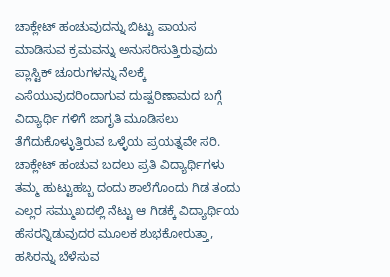ಚಾಕ್ಲೇಟ್ ಹಂಚುವುದನ್ನು ಬಿಟ್ಟು ಪಾಯಸ ಮಾಡಿಸುವ ಕ್ರಮವನ್ನು ಅನುಸರಿಸುತ್ತಿರುವುದು ಪ್ಲಾಸ್ಟಿಕ್ ಚೂರುಗಳನ್ನು ನೆಲಕ್ಕೆ ಎಸೆಯುವುದರಿಂದಾಗುವ ದುಷ್ಪರಿಣಾಮದ ಬಗ್ಗೆ ವಿದ್ಯಾರ್ಥಿ ಗಳಿಗೆ ಜಾಗೃತಿ ಮೂಡಿಸಲು ತೆಗೆದುಕೊಳ್ಳುತ್ತಿರುವ ಒಳ್ಳೆಯ ಪ್ರಯತ್ನವೇ ಸರಿ. ಚಾಕ್ಲೇಟ್ ಹಂಚುವ ಬದಲು ಪ್ರತಿ ವಿದ್ಯಾರ್ಥಿಗಳು ತಮ್ಮ ಹುಟ್ಟುಹಬ್ಬ ದಂದು ಶಾಲೆಗೊಂದು ಗಿಡ ತಂದು ಎಲ್ಲರ ಸಮ್ಮುಖದಲ್ಲಿ ನೆಟ್ಟು ಆ ಗಿಡಕ್ಕೆ ವಿದ್ಯಾರ್ಥಿಯ ಹೆಸರನ್ನಿಡುವುದರ ಮೂಲಕ ಶುಭಕೋರುತ್ತಾ, ಹಸಿರನ್ನು ಬೆಳೆಸುವ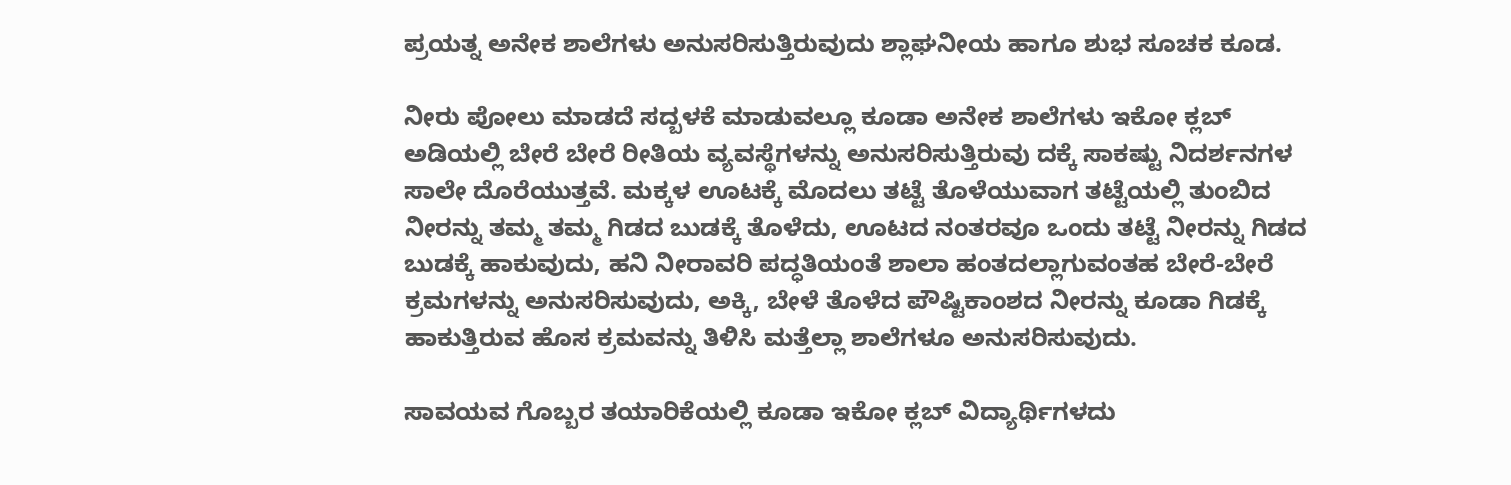ಪ್ರಯತ್ನ ಅನೇಕ ಶಾಲೆಗಳು ಅನುಸರಿಸುತ್ತಿರುವುದು ಶ್ಲಾಘನೀಯ ಹಾಗೂ ಶುಭ ಸೂಚಕ ಕೂಡ.

ನೀರು ಪೋಲು ಮಾಡದೆ ಸದ್ಬಳಕೆ ಮಾಡುವಲ್ಲೂ ಕೂಡಾ ಅನೇಕ ಶಾಲೆಗಳು ಇಕೋ ಕ್ಲಬ್ ಅಡಿಯಲ್ಲಿ ಬೇರೆ ಬೇರೆ ರೀತಿಯ ವ್ಯವಸ್ಥೆಗಳನ್ನು ಅನುಸರಿಸುತ್ತಿರುವು ದಕ್ಕೆ ಸಾಕಷ್ಟು ನಿದರ್ಶನಗಳ ಸಾಲೇ ದೊರೆಯುತ್ತವೆ. ಮಕ್ಕಳ ಊಟಕ್ಕೆ ಮೊದಲು ತಟ್ಟೆ ತೊಳೆಯುವಾಗ ತಟ್ಟೆಯಲ್ಲಿ ತುಂಬಿದ ನೀರನ್ನು ತಮ್ಮ ತಮ್ಮ ಗಿಡದ ಬುಡಕ್ಕೆ ತೊಳೆದು, ಊಟದ ನಂತರವೂ ಒಂದು ತಟ್ಟೆ ನೀರನ್ನು ಗಿಡದ ಬುಡಕ್ಕೆ ಹಾಕುವುದು, ಹನಿ ನೀರಾವರಿ ಪದ್ಧತಿಯಂತೆ ಶಾಲಾ ಹಂತದಲ್ಲಾಗುವಂತಹ ಬೇರೆ-ಬೇರೆ ಕ್ರಮಗಳನ್ನು ಅನುಸರಿಸುವುದು, ಅಕ್ಕಿ, ಬೇಳೆ ತೊಳೆದ ಪೌಷ್ಟಿಕಾಂಶದ ನೀರನ್ನು ಕೂಡಾ ಗಿಡಕ್ಕೆ ಹಾಕುತ್ತಿರುವ ಹೊಸ ಕ್ರಮವನ್ನು ತಿಳಿಸಿ ಮತ್ತೆಲ್ಲಾ ಶಾಲೆಗಳೂ ಅನುಸರಿಸುವುದು.

ಸಾವಯವ ಗೊಬ್ಬರ ತಯಾರಿಕೆಯಲ್ಲಿ ಕೂಡಾ ಇಕೋ ಕ್ಲಬ್ ವಿದ್ಯಾರ್ಥಿಗಳದು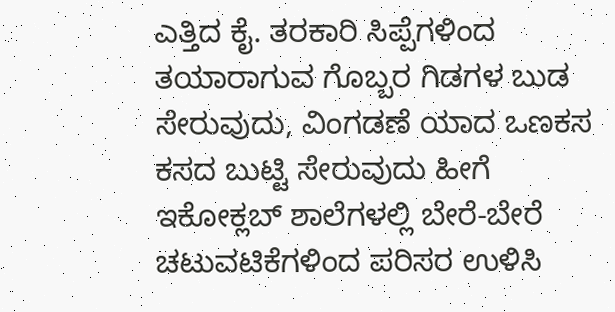ಎತ್ತಿದ ಕೈ. ತರಕಾರಿ ಸಿಪ್ಪೆಗಳಿಂದ ತಯಾರಾಗುವ ಗೊಬ್ಬರ ಗಿಡಗಳ ಬುಡ ಸೇರುವುದು, ವಿಂಗಡಣೆ ಯಾದ ಒಣಕಸ ಕಸದ ಬುಟ್ಟಿ ಸೇರುವುದು ಹೀಗೆ ಇಕೋಕ್ಲಬ್ ಶಾಲೆಗಳಲ್ಲಿ ಬೇರೆ-ಬೇರೆ ಚಟುವಟಿಕೆಗಳಿಂದ ಪರಿಸರ ಉಳಿಸಿ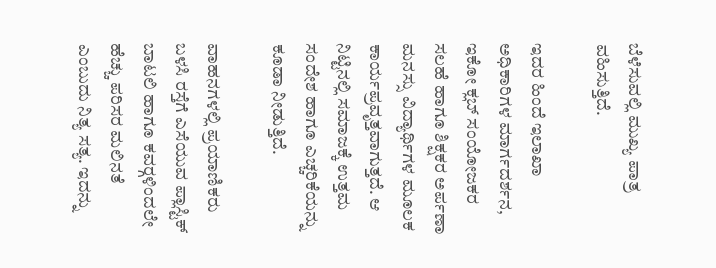ಬೆಳೆಸುವಲ್ಲಿ ಮುಖ್ಯ ಪಾತ್ರ ವಹಿಸುತ್ತಿದೆ.

ಇದರ ಹಿಂದೆ ಇಲಾಖಾ ಅಧಿಕಾರಿಗಳ ಮಾರ್ಗದರ್ಶನ, ಇಕೋ ಕ್ಲಬ್ ಸಂಯೋಜಕರ ಸಲಹೆ ಹಾಗೂ ಶಿಕ್ಷಕರ ಅರ್ಪಣಾ ಮನಸ್ಸು ವಿದ್ಯಾರ್ಥಿಗಳ ಮೂಲಕ ಕಾರ್ಯಪ್ರವೃತ್ತವಾಗುತ್ತದೆ. ಆ ನಿಟ್ಟಿನಲ್ಲಿ ಸಮಾಜಕ್ಕೆ ಉತ್ತಮ ಸಂದೇಶ ಹಾಗೂ ಎಚ್ಚರಿಕೆಯನ್ನು ಕೂಡಾ ನೀಡುತ್ತಿದೆ.

ವಾಹನಗಳಲ್ಲಿ ಪ್ರಯಾಣಿಕರು ಬಳಸಿ ರಸ್ತೆಗೆ ಎಸೆಯುವ ಪ್ಲಾಸ್ಟಿಕ್ ಬಾಟಲಿ ಹಾಗೂ ಕವರ್‍ಗಳಿಂದಲೇ ಹೆಚ್ಚು ಪರಿಸರ ಮಲಿನತೆ ಎಂಬುದು ನಿತ್ಯ ಸತ್ಯ. ಇದನ್ನು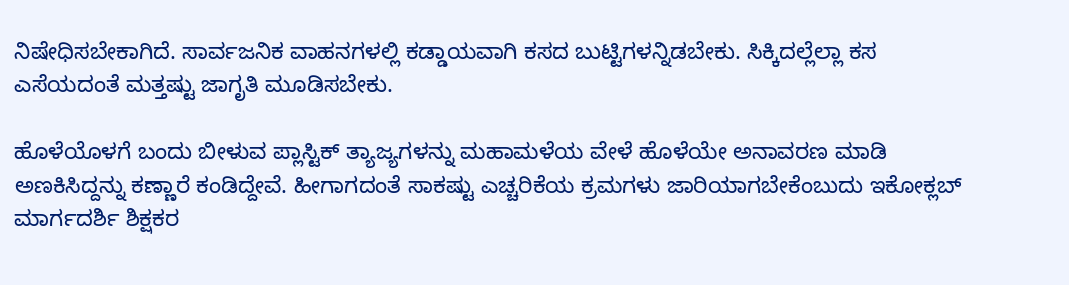ನಿಷೇಧಿಸಬೇಕಾಗಿದೆ. ಸಾರ್ವಜನಿಕ ವಾಹನಗಳಲ್ಲಿ ಕಡ್ಡಾಯವಾಗಿ ಕಸದ ಬುಟ್ಟಿಗಳನ್ನಿಡಬೇಕು. ಸಿಕ್ಕಿದಲ್ಲೆಲ್ಲಾ ಕಸ ಎಸೆಯದಂತೆ ಮತ್ತಷ್ಟು ಜಾಗೃತಿ ಮೂಡಿಸಬೇಕು.

ಹೊಳೆಯೊಳಗೆ ಬಂದು ಬೀಳುವ ಪ್ಲಾಸ್ಟಿಕ್ ತ್ಯಾಜ್ಯಗಳನ್ನು ಮಹಾಮಳೆಯ ವೇಳೆ ಹೊಳೆಯೇ ಅನಾವರಣ ಮಾಡಿ ಅಣಕಿಸಿದ್ದನ್ನು ಕಣ್ಣಾರೆ ಕಂಡಿದ್ದೇವೆ. ಹೀಗಾಗದಂತೆ ಸಾಕಷ್ಟು ಎಚ್ಚರಿಕೆಯ ಕ್ರಮಗಳು ಜಾರಿಯಾಗಬೇಕೆಂಬುದು ಇಕೋಕ್ಲಬ್ ಮಾರ್ಗದರ್ಶಿ ಶಿಕ್ಷಕರ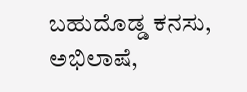ಬಹುದೊಡ್ಡ ಕನಸು, ಅಭಿಲಾಷೆ,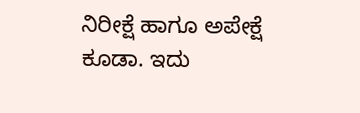ನಿರೀಕ್ಷೆ ಹಾಗೂ ಅಪೇಕ್ಷೆ ಕೂಡಾ. ಇದು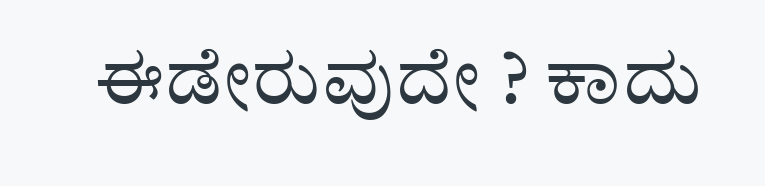ಈಡೇರುವುದೇ ? ಕಾದು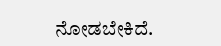ನೋಡಬೇಕಿದೆ.